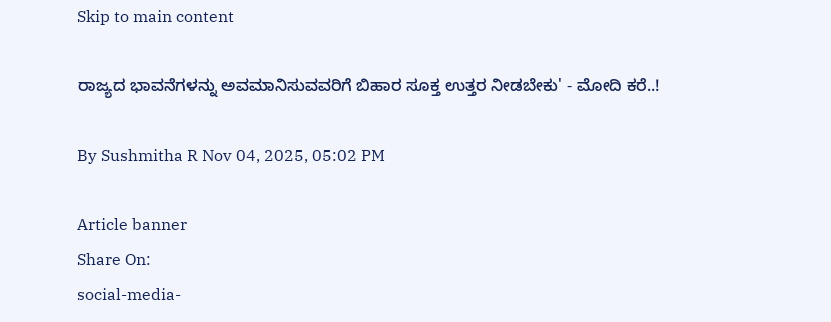Skip to main content

ರಾಜ್ಯದ ಭಾವನೆಗಳನ್ನು ಅವಮಾನಿಸುವವರಿಗೆ ಬಿಹಾರ ಸೂಕ್ತ ಉತ್ತರ ನೀಡಬೇಕು' - ಮೋದಿ ಕರೆ..!

By Sushmitha R Nov 04, 2025, 05:02 PM

Article banner
Share On:
social-media-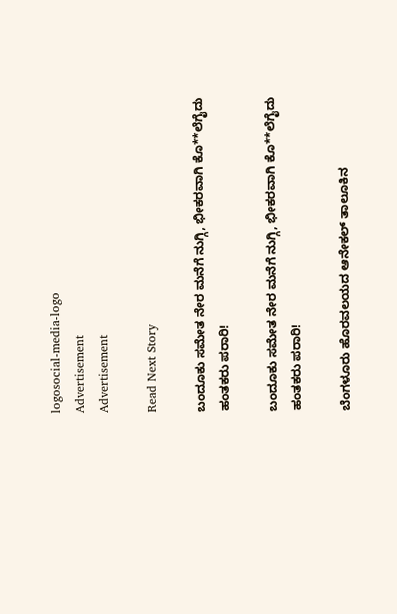logosocial-media-logo
Advertisement
Advertisement

Read Next Story

ಬಂದೂಕು ಸಮೇತ ನೇರ ಮನೆಗೆ ನುಗ್ಗಿ, ಭೀಕರವಾಗಿ ಕೊ**ಲೆಗೈದು ಹಂತಕರು ಪರಾರಿ!

ಬಂದೂಕು ಸಮೇತ ನೇರ ಮನೆಗೆ ನುಗ್ಗಿ, ಭೀಕರವಾಗಿ ಕೊ**ಲೆಗೈದು ಹಂತಕರು ಪರಾರಿ!

ಬೆಂಗಳೂರು ಹೊರವಲಯದ ಆನೇಕಲ್ ತಾಲೂಕಿನ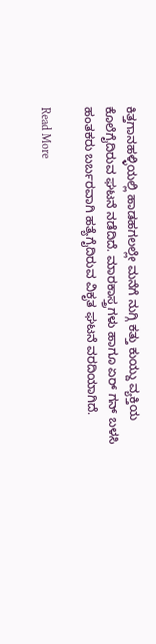ಕಿತ್ತಗಾನಹಳ್ಳಿಯಲ್ಲಿ ಹಾಡಹಗಲಲ್ಲೇ ಮನೆಗೆ ನುಗ್ಗಿ ಕತ್ತು ಕುಯ್ದು ವ್ಯಕ್ತಿಯ ಕೊಲೆಗೈದಿರುವ ಘಟನೆ ನಡೆದಿದೆ. ಮಾರಕಾಸ್ತ್ರಗಳು ಹಾಗೂ ಏರ್ ಗನ್ ಬಳಸಿ ಹಂತಕರು ಬರ್ಬರವಾಗಿ ಹತ್ಯೆಗೈದಿರುವ ವಿಕೃತ ಘಟನೆ ವರದಿಯಾಗಿದೆ.

Read More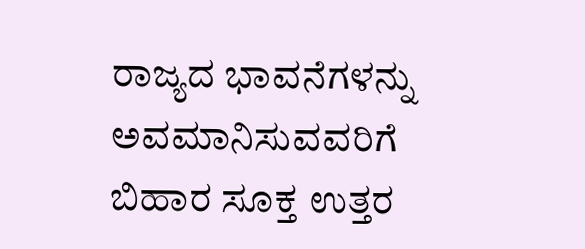ರಾಜ್ಯದ ಭಾವನೆಗಳನ್ನು ಅವಮಾನಿಸುವವರಿಗೆ ಬಿಹಾರ ಸೂಕ್ತ ಉತ್ತರ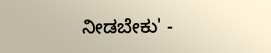ನೀಡಬೇಕು' -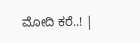ಮೋದಿ ಕರೆ..! |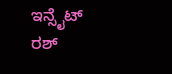ಇನ್ಸೈಟ್ ರಶ್